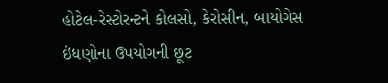હોટેલ-રેસ્ટોરન્ટને કોલસો, કેરોસીન, બાયોગેસ ઇંધણોના ઉપયોગની છૂટ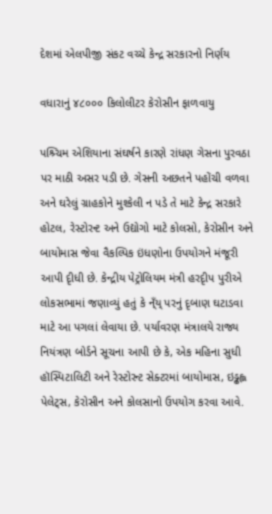દેશમાં એલપીજી સંકટ વચ્ચે કેન્દ્ર સરકારનો નિર્ણય

વધારાનું ૪૮૦૦૦ કિલોલીટર કેરોસીન ફાળવાયુ

પશ્ર્ચિમ એશિયાના સંઘર્ષને કારણે રાંધણ ગેસના પુરવઠા પર માઠી અસર પડી છે. ગેસની અછતને પહોંચી વળવા અને ઘરેલું ગ્રાહકોને મુશ્કેલી ન પડે તે માટે કેન્દ્ર સરકારે હોટલ, રેસ્ટોરન્ટ અને ઉદ્યોગો માટે કોલસો, કેરોસીન અને બાયોમાસ જેવા વૈકલ્પિક ઇંધણોના ઉપયોગને મંજૂરી આપી દૃીધી છે. કેન્દ્રીય પેટ્રોલિયમ મંત્રી હરદૃીપ પુરીએ લોકસભામાં જણાવ્યું હતું કે ન્ઁય્ પરનું દૃબાણ ઘટાડવા માટે આ પગલાં લેવાયા છે. પર્યાવરણ મંત્રાલયે રાજ્ય નિયંત્રણ બોર્ડને સૂચના આપી છે કે, એક મહિના સુધી હૉસ્પિટાલિટી અને રેસ્ટોરન્ટ સેક્ટરમાં બાયોમાસ, ઇડ્ઢહ્લ પેલેટ્સ, કેરોસીન અને કોલસાનો ઉપયોગ કરવા આવે.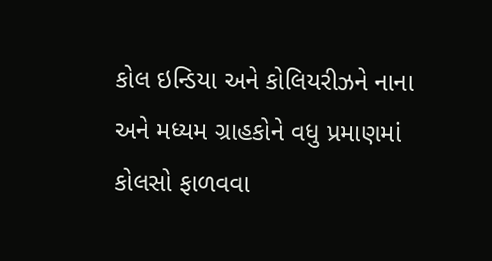કોલ ઇન્ડિયા અને કોલિયરીઝને નાના અને મધ્યમ ગ્રાહકોને વધુ પ્રમાણમાં કોલસો ફાળવવા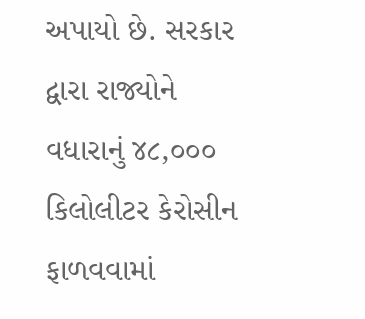અપાયો છે. સરકાર દ્વારા રાજ્યોને વધારાનું ૪૮,૦૦૦ કિલોલીટર કેરોસીન ફાળવવામાં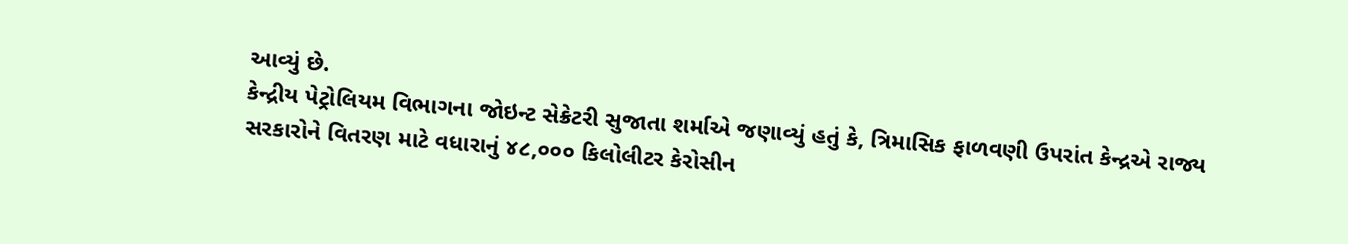આવ્યું છે.
કેન્દ્રીય પેટ્રોલિયમ વિભાગના જોઇન્ટ સેક્રેટરી સુજાતા શર્માએ જણાવ્યું હતું કે, ત્રિમાસિક ફાળવણી ઉપરાંત કેન્દ્રએ રાજ્ય સરકારોને વિતરણ માટે વધારાનું ૪૮,૦૦૦ કિલોલીટર કેરોસીન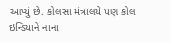આપ્યું છે. કોલસા મંત્રાલયે પણ કોલ ઇન્ડિયાને નાના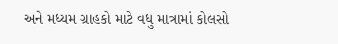અને મધ્યમ ગ્રાહકો માટે વધુ માત્રામાં કોલસો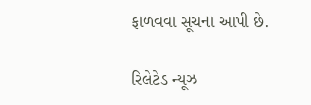ફાળવવા સૂચના આપી છે.

રિલેટેડ ન્યૂઝ